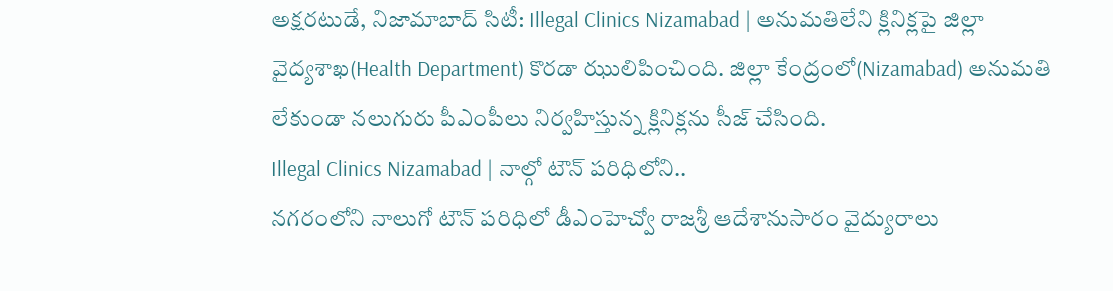అక్షరటుడే, నిజామాబాద్ సిటీ: Illegal Clinics Nizamabad | అనుమతిలేని క్లినిక్లపై జిల్లా వైద్యశాఖ(Health Department) కొరడా ఝులిపించింది. జిల్లా కేంద్రంలో(Nizamabad) అనుమతి లేకుండా నలుగురు పీఎంపీలు నిర్వహిస్తున్న క్లినిక్లను సీజ్ చేసింది.
Illegal Clinics Nizamabad | నాల్గో టౌన్ పరిధిలోని..
నగరంలోని నాలుగో టౌన్ పరిధిలో డీఎంహెచ్వో రాజశ్రీ ఆదేశానుసారం వైద్యురాలు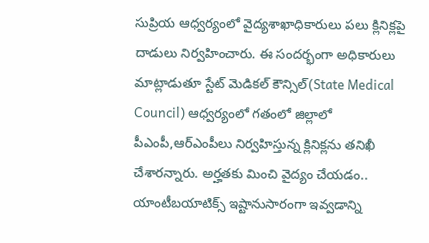సుప్రియ ఆధ్వర్యంలో వైద్యశాఖాధికారులు పలు క్లినిక్లపై దాడులు నిర్వహించారు. ఈ సందర్భంగా అధికారులు మాట్లాడుతూ స్టేట్ మెడికల్ కౌన్సిల్(State Medical Council) ఆధ్వర్యంలో గతంలో జిల్లాలో పీఎంపీ,ఆర్ఎంపీలు నిర్వహిస్తున్న క్లినిక్లను తనిఖీ చేశారన్నారు. అర్హతకు మించి వైద్యం చేయడం.. యాంటీబయాటిక్స్ ఇష్టానుసారంగా ఇవ్వడాన్ని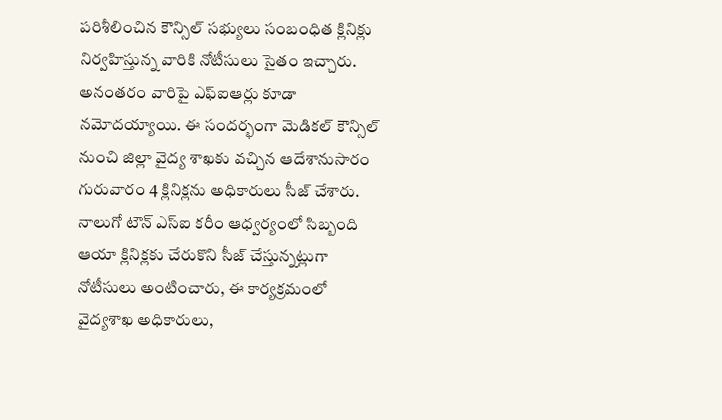పరిశీలించిన కౌన్సిల్ సభ్యులు సంబంధిత క్లినిక్లు నిర్వహిస్తున్న వారికి నోటీసులు సైతం ఇచ్చారు.
అనంతరం వారిపై ఎఫ్ఐఆర్లు కూడా నమోదయ్యాయి. ఈ సందర్భంగా మెడికల్ కౌన్సిల్ నుంచి జిల్లా వైద్య శాఖకు వచ్చిన ఆదేశానుసారం గురువారం 4 క్లినిక్లను అధికారులు సీజ్ చేశారు. నాలుగో టౌన్ ఎస్ఐ కరీం ఆధ్వర్యంలో సిబ్బంది ఆయా క్లినిక్లకు చేరుకొని సీజ్ చేస్తున్నట్లుగా నోటీసులు అంటించారు, ఈ కార్యక్రమంలో వైద్యశాఖ అధికారులు,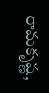రామకృష్ణ,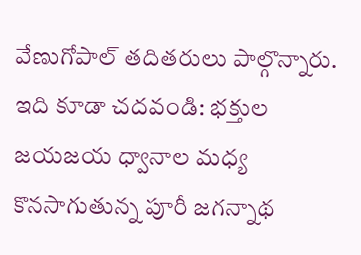వేణుగోపాల్ తదితరులు పాల్గొన్నారు.
ఇది కూడా చదవండి: భక్తుల జయజయ ధ్వానాల మధ్య కొనసాగుతున్న పూరీ జగన్నాథ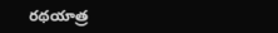రథయాత్ర